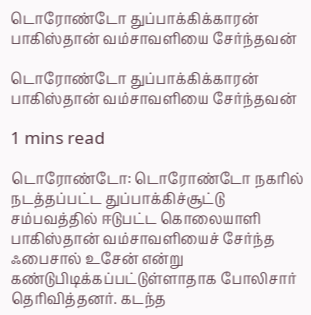டொரோண்டோ துப்பாக்கிக்காரன் பாகிஸ்தான் வம்சாவளியை சேர்ந்தவன்

டொரோண்டோ துப்பாக்கிக்காரன் பாகிஸ்தான் வம்சாவளியை சேர்ந்தவன்

1 mins read

டொரோண்டோ: டொரோண்டோ நகரில் நடத்தப்பட்ட துப்பாக்கிச்சூட்டு சம்பவத்தில் ஈடுபட்ட கொலையாளி பாகிஸ்தான் வம்சாவளியைச் சேர்ந்த ஃபைசால் உசேன் என்று கண்டுபிடிக்கப்பட்டுள்ளாதாக போலிசார் தெரிவித்தனர். கடந்த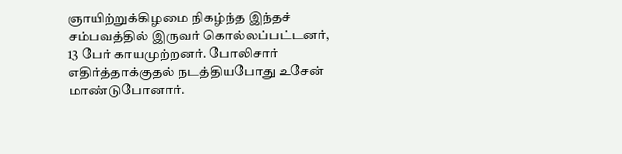ஞாயிற்றுக்கிழமை நிகழ்ந்த இந்தச் சம்பவத்தில் இருவர் கொல்லப்பட்டனர், 13 பேர் காயமுற்றனர். போலிசார் எதிர்த்தாக்குதல் நடத்தியபோது உசேன் மாண்டுபோனார்.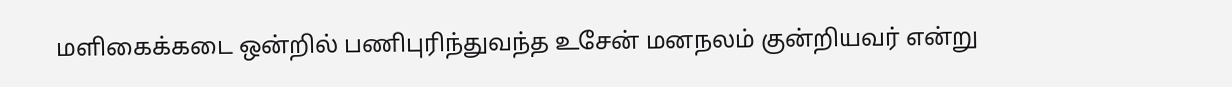மளிகைக்கடை ஒன்றில் பணிபுரிந்துவந்த உசேன் மனநலம் குன்றியவர் என்று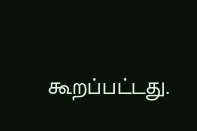கூறப்பட்டது.